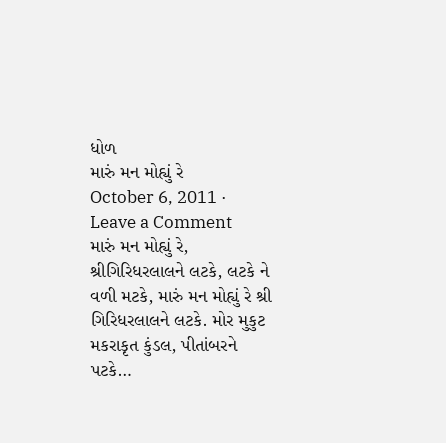ધોળ
મારું મન મોહ્યું રે
October 6, 2011 · Leave a Comment
મારું મન મોહ્યું રે, શ્રીગિરિધરલાલને લટકે, લટકે ને વળી મટકે, મારું મન મોહ્યું રે શ્રી ગિરિધરલાલને લટકે. મોર મુકુટ મકરાકૃત કુંડલ, પીતાંબરને પટકે…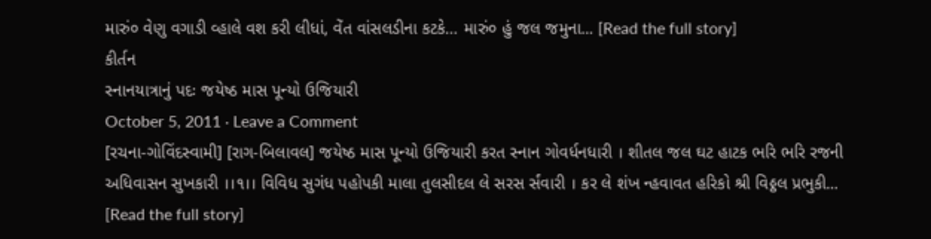મારું૦ વેણુ વગાડી વ્હાલે વશ કરી લીધાં, વેંત વાંસલડીના કટકે… મારું૦ હું જલ જમુના... [Read the full story]
કીર્તન
સ્નાનયાત્રાનું પદઃ જયેષ્ઠ માસ પૂન્યો ઉજિયારી
October 5, 2011 · Leave a Comment
[રચના-ગોવિંદસ્વામી] [રાગ-બિલાવલ] જયેષ્ઠ માસ પૂન્યો ઉજિયારી કરત સ્નાન ગોવર્ધનધારી । શીતલ જલ ઘટ હાટક ભરિ ભરિ રજની અધિવાસન સુખકારી ।।૧।। વિવિધ સુગંધ પહોપકી માલા તુલસીદલ લે સરસ ર્સંવારી । કર લે શંખ ન્હવાવત હરિકો શ્રી વિઠ્ઠલ પ્રભુકી... [Read the full story]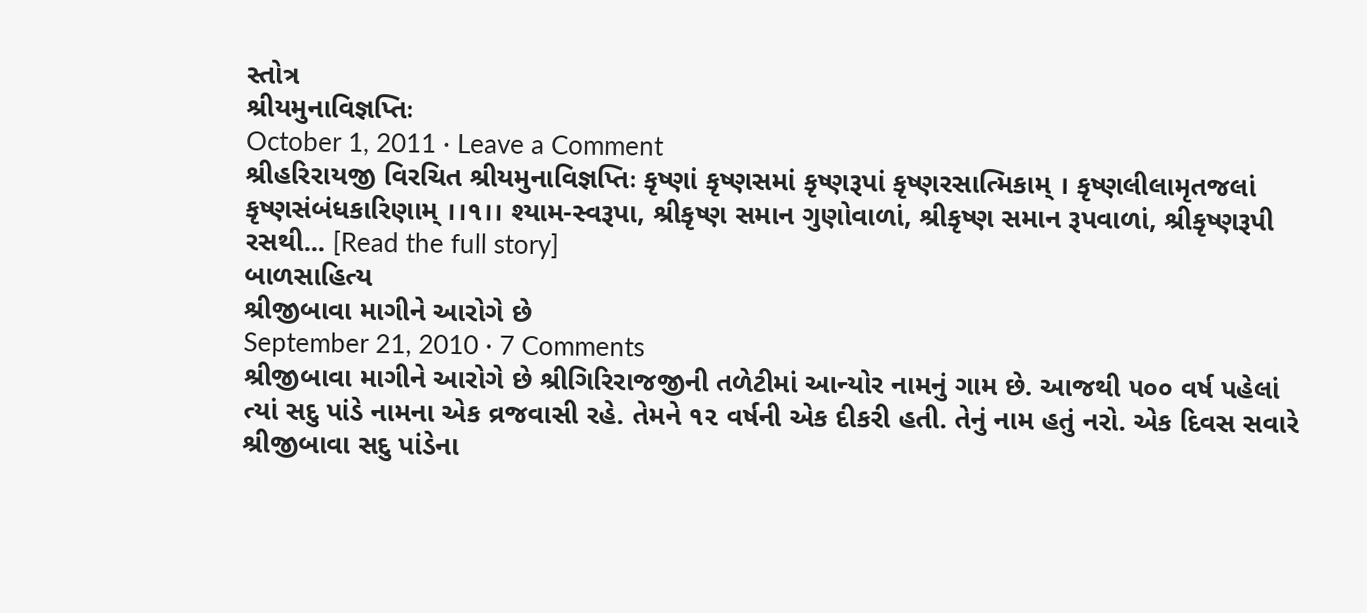સ્તોત્ર
શ્રીયમુનાવિજ્ઞપ્તિઃ
October 1, 2011 · Leave a Comment
શ્રીહરિરાયજી વિરચિત શ્રીયમુનાવિજ્ઞપ્તિઃ કૃષ્ણાં કૃષ્ણસમાં કૃષ્ણરૂપાં કૃષ્ણરસાત્મિકામ્ । કૃષ્ણલીલામૃતજલાં કૃષ્ણસંબંધકારિણામ્ ।।૧।। શ્યામ-સ્વરૂપા, શ્રીકૃષ્ણ સમાન ગુણોવાળાં, શ્રીકૃષ્ણ સમાન રૂપવાળાં, શ્રીકૃષ્ણરૂપી રસથી... [Read the full story]
બાળસાહિત્ય
શ્રીજીબાવા માગીને આરોગે છે
September 21, 2010 · 7 Comments
શ્રીજીબાવા માગીને આરોગે છે શ્રીગિરિરાજજીની તળેટીમાં આન્યોર નામનું ગામ છે. આજથી ૫૦૦ વર્ષ પહેલાં ત્યાં સદુ પાંડે નામના એક વ્રજવાસી રહે. તેમને ૧૨ વર્ષની એક દીકરી હતી. તેનું નામ હતું નરો. એક દિવસ સવારે શ્રીજીબાવા સદુ પાંડેના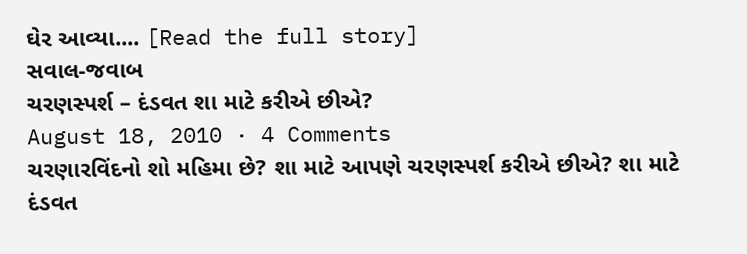ઘેર આવ્યા.... [Read the full story]
સવાલ-જવાબ
ચરણસ્પર્શ – દંડવત શા માટે કરીએ છીએ?
August 18, 2010 · 4 Comments
ચરણારવિંદનો શો મહિમા છે? શા માટે આપણે ચરણસ્પર્શ કરીએ છીએ? શા માટે દંડવત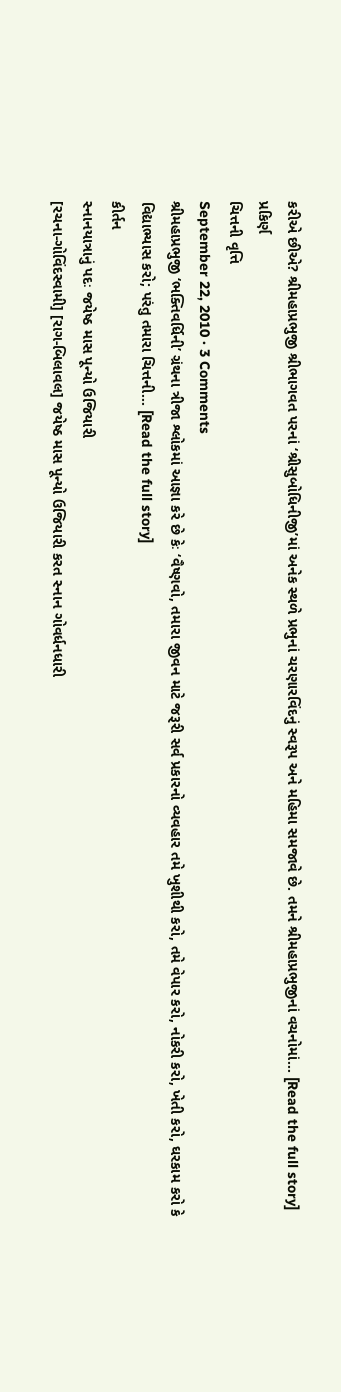કરીએ છીએ? શ્રીમહાપ્રભુજી શ્રીભાગવત પરનાં ‘શ્રીસુબોધિનીજી’માં અનેક સ્થળે પ્રભુનાં ચરણારવિંદનું સ્વરૂપ અને મહિમા સમજાવે છે. તમને શ્રીમહાપ્રભુજીનાં વચનોમાં... [Read the full story]
પ્રકિર્ણ
ચિત્તની વૃત્તિ
September 22, 2010 · 3 Comments
શ્રીમહાપ્રભુજી ‘ભક્તિવર્ધિની’ ગ્રંથના ત્રીજા શ્લોકમાં આજ્ઞા કરે છે કેઃ ‘વૈષ્ણવો, તમારા જીવન માટે જરૂરી સર્વ પ્રકારનો વ્યવહાર તમે ખુશીથી કરો, તમે વેપાર કરો, નોકરી કરો, ખેતી કરો, ઘરકામ કરો કે વિદ્યાભ્યાસ કરો; પરંતુ તમારા ચિત્તની... [Read the full story]
કીર્તન
સ્નાનયાત્રાનું પદઃ જયેષ્ઠ માસ પૂન્યો ઉજિયારી
[રચના-ગોવિંદસ્વામી] [રાગ-બિલાવલ] જયેષ્ઠ માસ પૂન્યો ઉજિયારી કરત સ્નાન ગોવર્ધનધારી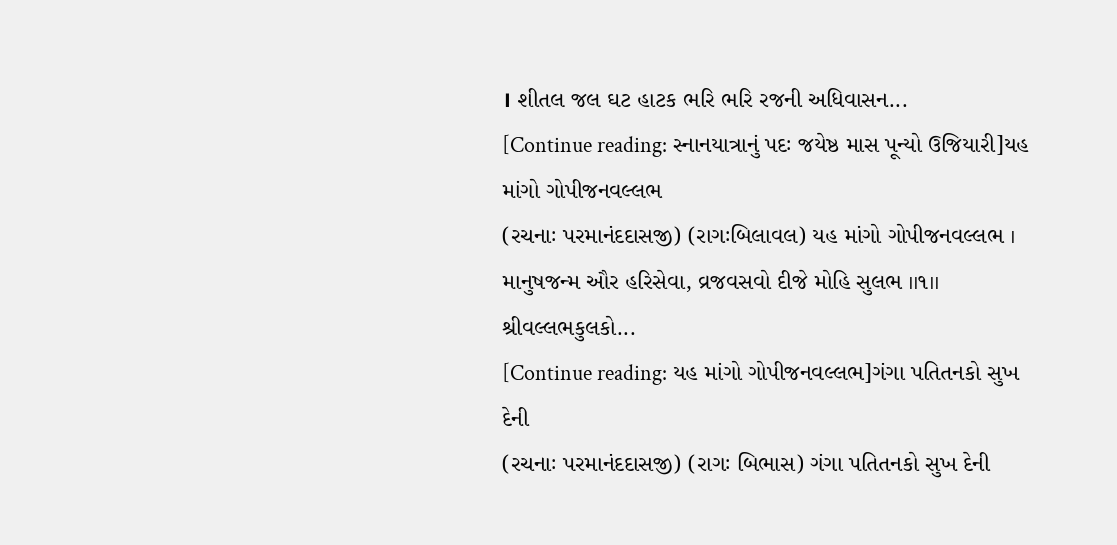। શીતલ જલ ઘટ હાટક ભરિ ભરિ રજની અધિવાસન...
[Continue reading: સ્નાનયાત્રાનું પદઃ જયેષ્ઠ માસ પૂન્યો ઉજિયારી]યહ માંગો ગોપીજનવલ્લભ
(રચનાઃ પરમાનંદદાસજી) (રાગઃબિલાવલ) યહ માંગો ગોપીજનવલ્લભ । માનુષજન્મ ઔર હરિસેવા, વ્રજવસવો દીજે મોહિ સુલભ ।।૧।। શ્રીવલ્લભકુલકો...
[Continue reading: યહ માંગો ગોપીજનવલ્લભ]ગંગા પતિતનકો સુખ દેની
(રચનાઃ પરમાનંદદાસજી) (રાગઃ બિભાસ) ગંગા પતિતનકો સુખ દેની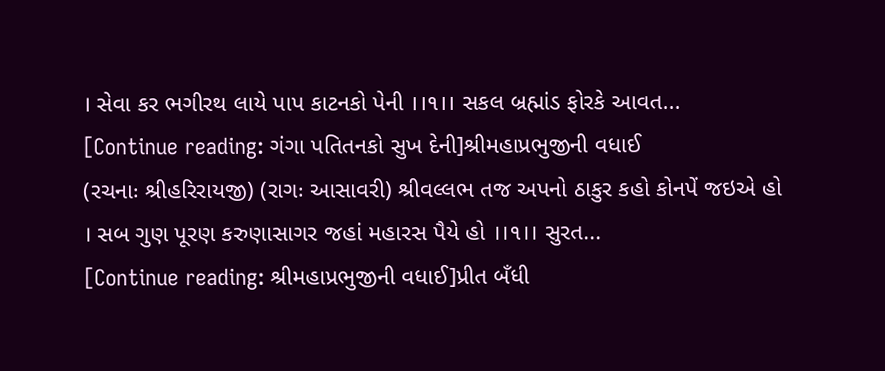। સેવા કર ભગીરથ લાયે પાપ કાટનકો પેની ।।૧।। સકલ બ્રહ્માંડ ફોરકે આવત...
[Continue reading: ગંગા પતિતનકો સુખ દેની]શ્રીમહાપ્રભુજીની વધાઈ
(રચનાઃ શ્રીહરિરાયજી) (રાગઃ આસાવરી) શ્રીવલ્લભ તજ અપનો ઠાકુર કહો કોનપેં જઇએ હો । સબ ગુણ પૂરણ કરુણાસાગર જહાં મહારસ પૈયે હો ।।૧।। સુરત...
[Continue reading: શ્રીમહાપ્રભુજીની વધાઈ]પ્રીત બઁધી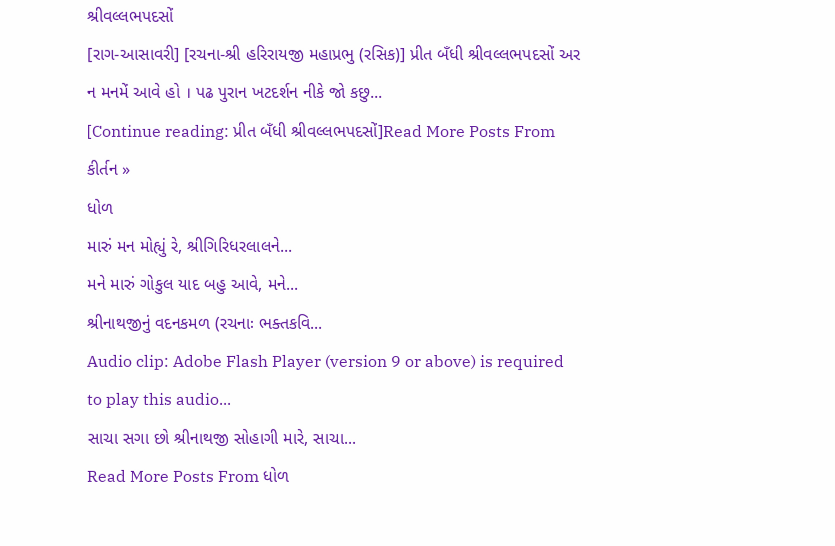શ્રીવલ્લભપદસોં
[રાગ-આસાવરી] [રચના-શ્રી હરિરાયજી મહાપ્રભુ (રસિક)] પ્રીત બઁધી શ્રીવલ્લભપદસોં અર ન મનમેં આવે હો । પઢ પુરાન ખટદર્શન નીકે જો કછુ...
[Continue reading: પ્રીત બઁધી શ્રીવલ્લભપદસોં]Read More Posts From કીર્તન »
ધોળ
મારું મન મોહ્યું રે, શ્રીગિરિધરલાલને...
મને મારું ગોકુલ યાદ બહુ આવે, મને...
શ્રીનાથજીનું વદનકમળ (રચનાઃ ભક્તકવિ...
Audio clip: Adobe Flash Player (version 9 or above) is required to play this audio...
સાચા સગા છો શ્રીનાથજી સોહાગી મારે, સાચા...
Read More Posts From ધોળ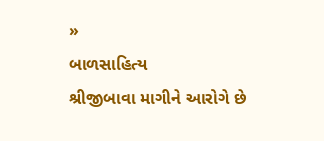»
બાળસાહિત્ય
શ્રીજીબાવા માગીને આરોગે છે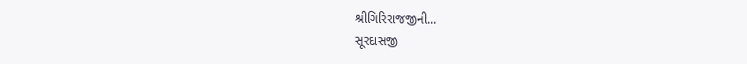શ્રીગિરિરાજજીની...
સૂરદાસજી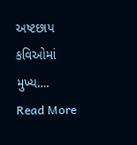અષ્ટછાપ કવિઓમાં મુખ્ય....
Read More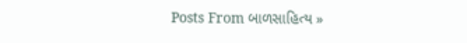Posts From બાળસાહિત્ય »